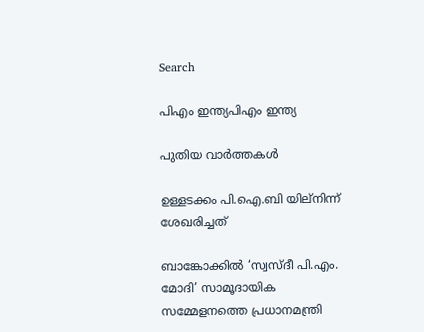Search

പിഎം ഇന്ത്യപിഎം ഇന്ത്യ

പുതിയ വാർത്തകൾ

ഉള്ളടക്കം പി.ഐ.ബി യില്നിന്ന് ശേഖരിച്ചത്

ബാങ്കോക്കില്‍ ‘സ്വസ്ദീ പി.എം. മോദി’ സാമൂദായിക സമ്മേളനത്തെ പ്രധാനമന്ത്രി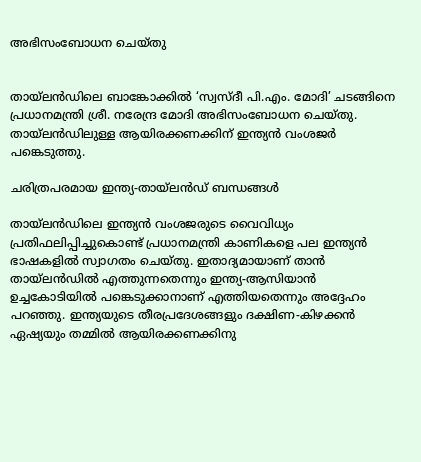അഭിസംബോധന ചെയ്തു


തായ്‌ലന്‍ഡിലെ ബാങ്കോക്കില്‍ ‘സ്വസ്ദീ പി.എം. മോദി’ ചടങ്ങിനെ പ്രധാനമന്ത്രി ശ്രീ. നരേന്ദ്ര മോദി അഭിസംബോധന ചെയ്തു. തായ്‌ലന്‍ഡിലുള്ള ആയിരക്കണക്കിന് ഇന്ത്യന്‍ വംശജര്‍ പങ്കെടുത്തു.

ചരിത്രപരമായ ഇന്ത്യ-തായ്‌ലന്‍ഡ് ബന്ധങ്ങള്‍

തായ്‌ലന്‍ഡിലെ ഇന്ത്യന്‍ വംശജരുടെ വൈവിധ്യം പ്രതിഫലിപ്പിച്ചുകൊണ്ട് പ്രധാനമന്ത്രി കാണികളെ പല ഇന്ത്യന്‍ ഭാഷകളില്‍ സ്വാഗതം ചെയ്തു. ഇതാദ്യമായാണ് താന്‍ തായ്‌ലന്‍ഡില്‍ എത്തുന്നതെന്നും ഇന്ത്യ-ആസിയാന്‍ ഉച്ചകോടിയില്‍ പങ്കെടുക്കാനാണ് എത്തിയതെന്നും അദ്ദേഹം പറഞ്ഞു. ഇന്ത്യയുടെ തീരപ്രദേശങ്ങളും ദക്ഷിണ-കിഴക്കന്‍ ഏഷ്യയും തമ്മില്‍ ആയിരക്കണക്കിനു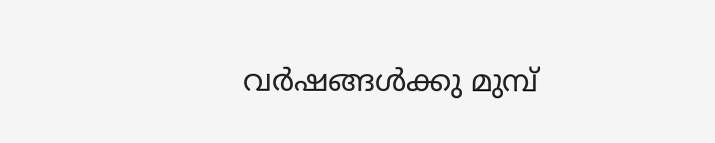വര്‍ഷങ്ങള്‍ക്കു മുമ്പ്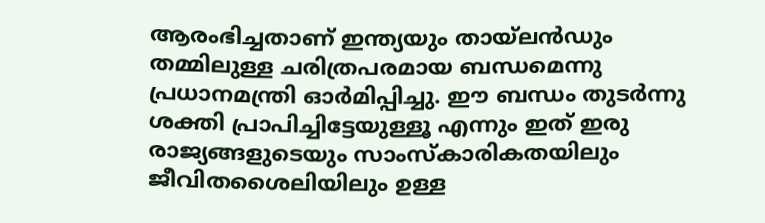ആരംഭിച്ചതാണ് ഇന്ത്യയും തായ്‌ലന്‍ഡും തമ്മിലുള്ള ചരിത്രപരമായ ബന്ധമെന്നു പ്രധാനമന്ത്രി ഓര്‍മിപ്പിച്ചു. ഈ ബന്ധം തുടര്‍ന്നു ശക്തി പ്രാപിച്ചിട്ടേയുള്ളൂ എന്നും ഇത് ഇരു രാജ്യങ്ങളുടെയും സാംസ്‌കാരികതയിലും ജീവിതശൈലിയിലും ഉള്ള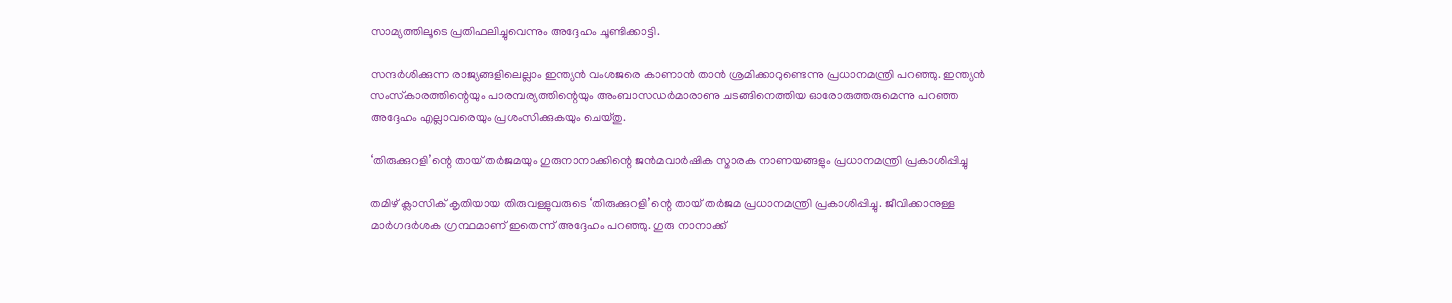സാമ്യത്തിലൂടെ പ്രതിഫലിച്ചുവെന്നും അദ്ദേഹം ചൂണ്ടിക്കാട്ടി.

സന്ദര്‍ശിക്കുന്ന രാജ്യങ്ങളിലെല്ലാം ഇന്ത്യന്‍ വംശജരെ കാണാന്‍ താന്‍ ശ്രമിക്കാറുണ്ടെന്നു പ്രധാനമന്ത്രി പറഞ്ഞു. ഇന്ത്യന്‍ സംസ്‌കാരത്തിന്റെയും പാരമ്പര്യത്തിന്റെയും അംബാസഡര്‍മാരാണു ചടങ്ങിനെത്തിയ ഓരോരുത്തരുമെന്നു പറഞ്ഞ അദ്ദേഹം എല്ലാവരെയും പ്രശംസിക്കുകയും ചെയ്തു.

‘തിരുക്കുറളി’ന്റെ തായ് തര്‍ജമയും ഗുരുനാനാക്കിന്റെ ജന്‍മവാര്‍ഷിക സ്മാരക നാണയങ്ങളും പ്രധാനമന്ത്രി പ്രകാശിപ്പിച്ചു

തമിഴ് ക്ലാസിക് കൃതിയായ തിരുവള്ളുവരുടെ ‘തിരുക്കുറളി’ന്റെ തായ് തര്‍ജമ പ്രധാനമന്ത്രി പ്രകാശിപ്പിച്ചു. ജീവിക്കാനുള്ള മാര്‍ഗദര്‍ശക ഗ്രന്ഥമാണ് ഇതെന്ന് അദ്ദേഹം പറഞ്ഞു. ഗുരു നാനാക്ക്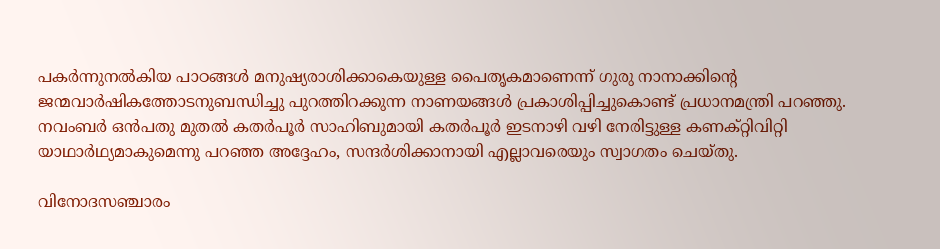പകര്‍ന്നുനല്‍കിയ പാഠങ്ങള്‍ മനുഷ്യരാശിക്കാകെയുള്ള പൈതൃകമാണെന്ന് ഗുരു നാനാക്കിന്റെ ജന്മവാര്‍ഷികത്തോടനുബന്ധിച്ചു പുറത്തിറക്കുന്ന നാണയങ്ങള്‍ പ്രകാശിപ്പിച്ചുകൊണ്ട് പ്രധാനമന്ത്രി പറഞ്ഞു. നവംബര്‍ ഒന്‍പതു മുതല്‍ കതര്‍പൂര്‍ സാഹിബുമായി കതര്‍പൂര്‍ ഇടനാഴി വഴി നേരിട്ടുള്ള കണക്റ്റിവിറ്റി യാഥാര്‍ഥ്യമാകുമെന്നു പറഞ്ഞ അദ്ദേഹം, സന്ദര്‍ശിക്കാനായി എല്ലാവരെയും സ്വാഗതം ചെയ്തു.

വിനോദസഞ്ചാരം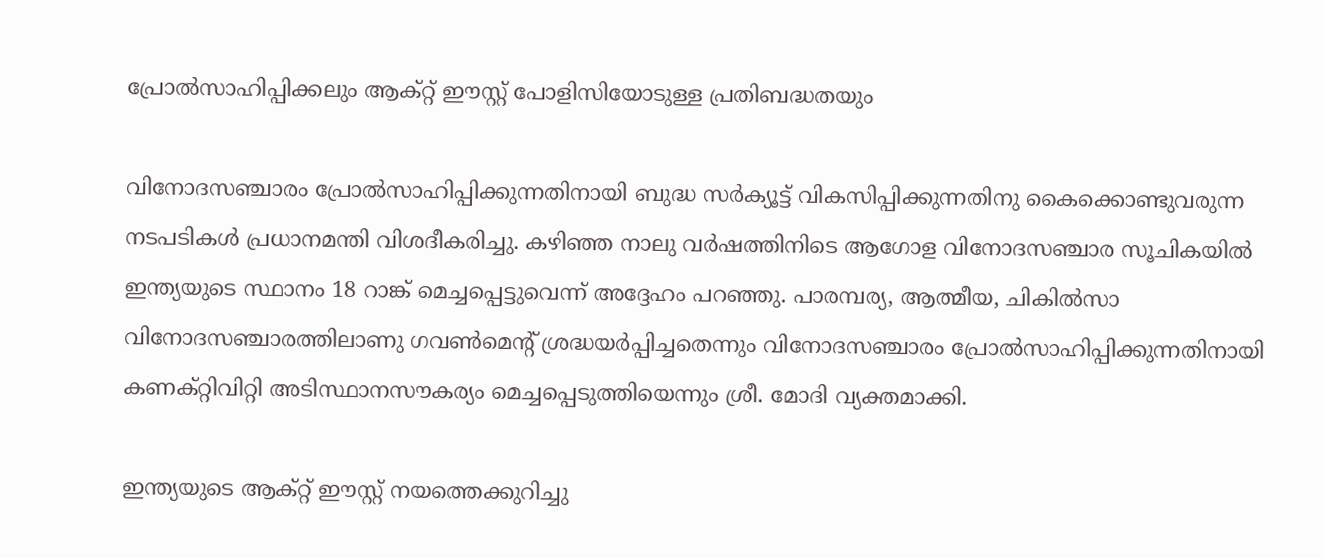പ്രോല്‍സാഹിപ്പിക്കലും ആക്റ്റ് ഈസ്റ്റ് പോളിസിയോടുള്ള പ്രതിബദ്ധതയും

വിനോദസഞ്ചാരം പ്രോല്‍സാഹിപ്പിക്കുന്നതിനായി ബുദ്ധ സര്‍ക്യൂട്ട് വികസിപ്പിക്കുന്നതിനു കൈക്കൊണ്ടുവരുന്ന നടപടികള്‍ പ്രധാനമന്തി വിശദീകരിച്ചു. കഴിഞ്ഞ നാലു വര്‍ഷത്തിനിടെ ആഗോള വിനോദസഞ്ചാര സൂചികയില്‍ ഇന്ത്യയുടെ സ്ഥാനം 18 റാങ്ക് മെച്ചപ്പെട്ടുവെന്ന് അദ്ദേഹം പറഞ്ഞു. പാരമ്പര്യ, ആത്മീയ, ചികില്‍സാ വിനോദസഞ്ചാരത്തിലാണു ഗവണ്‍മെന്റ് ശ്രദ്ധയര്‍പ്പിച്ചതെന്നും വിനോദസഞ്ചാരം പ്രോല്‍സാഹിപ്പിക്കുന്നതിനായി കണക്റ്റിവിറ്റി അടിസ്ഥാനസൗകര്യം മെച്ചപ്പെടുത്തിയെന്നും ശ്രീ. മോദി വ്യക്തമാക്കി.

ഇന്ത്യയുടെ ആക്റ്റ് ഈസ്റ്റ് നയത്തെക്കുറിച്ചു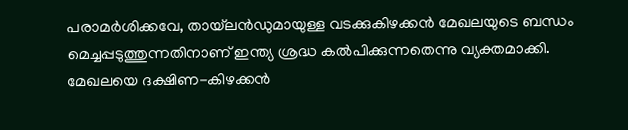പരാമര്‍ശിക്കവേ, തായ്‌ലന്‍ഡുമായുള്ള വടക്കുകിഴക്കന്‍ മേഖലയുടെ ബന്ധം മെച്ചപ്പടുത്തുന്നതിനാണ് ഇന്ത്യ ശ്രദ്ധ കല്‍പിക്കുന്നതെന്നു വ്യക്തമാക്കി. മേഖലയെ ദക്ഷിണ-കിഴക്കന്‍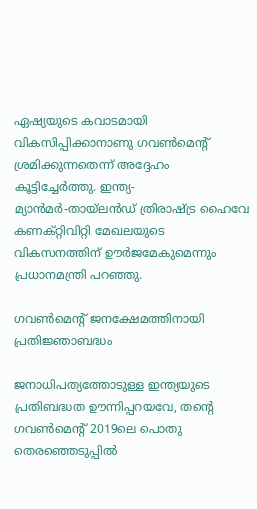ഏഷ്യയുടെ കവാടമായി വികസിപ്പിക്കാനാണു ഗവണ്‍മെന്റ് ശ്രമിക്കുന്നതെന്ന് അദ്ദേഹം കൂട്ടിച്ചേര്‍ത്തു. ഇന്ത്യ-മ്യാന്‍മര്‍-തായ്‌ലന്‍ഡ് ത്രിരാഷ്ട്ര ഹൈവേ കണക്റ്റിവിറ്റി മേഖലയുടെ വികസനത്തിന് ഊര്‍ജമേകുമെന്നും പ്രധാനമന്ത്രി പറഞ്ഞു.

ഗവണ്‍മെന്റ് ജനക്ഷേമത്തിനായി പ്രതിജ്ഞാബദ്ധം

ജനാധിപത്യത്തോടുള്ള ഇന്ത്യയുടെ പ്രതിബദ്ധത ഊന്നിപ്പറയവേ, തന്റെ ഗവണ്‍മെന്റ് 2019ലെ പൊതു തെരഞ്ഞെടുപ്പില്‍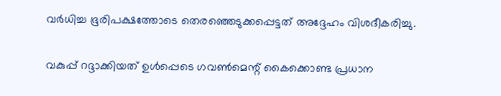വര്‍ധിച്ച ഭൂരിപക്ഷത്തോടെ തെരഞ്ഞെടുക്കപ്പെട്ടത് അദ്ദേഹം വിശദീകരിച്ചു.

വകുപ്പ് റദ്ദാക്കിയത് ഉള്‍പ്പെടെ ഗവണ്‍മെന്റ് കൈക്കൊണ്ട പ്രധാന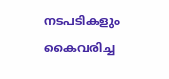നടപടികളും കൈവരിച്ച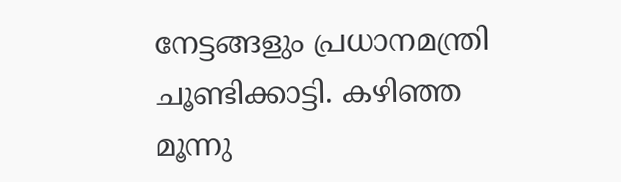നേട്ടങ്ങളും പ്രധാനമന്ത്രി ചൂണ്ടിക്കാട്ടി. കഴിഞ്ഞ മൂന്നു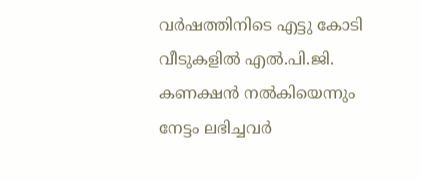വര്‍ഷത്തിനിടെ എട്ടു കോടി വീടുകളില്‍ എല്‍.പി.ജി. കണക്ഷന്‍ നല്‍കിയെന്നും നേട്ടം ലഭിച്ചവര്‍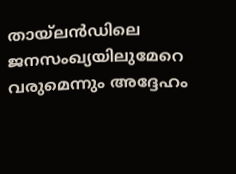തായ്‌ലന്‍ഡിലെ ജനസംഖ്യയിലുമേറെ വരുമെന്നും അദ്ദേഹം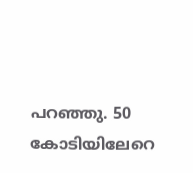പറഞ്ഞു. 50 കോടിയിലേറെ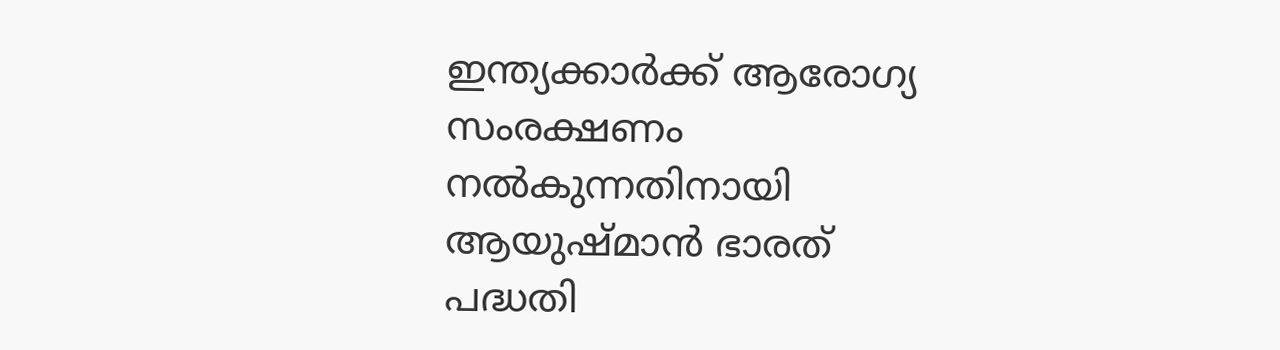ഇന്ത്യക്കാര്‍ക്ക് ആരോഗ്യ സംരക്ഷണം നല്‍കുന്നതിനായി ആയുഷ്മാന്‍ ഭാരത് പദ്ധതി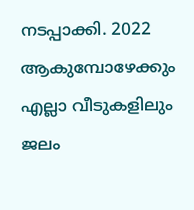നടപ്പാക്കി. 2022 ആകുമ്പോഴേക്കും എല്ലാ വീടുകളിലും ജലം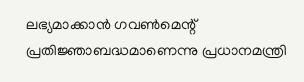ലഭ്യമാക്കാന്‍ ഗവണ്‍മെന്റ് പ്രതിജ്ഞാബദ്ധമാണെന്നു പ്രധാനമന്ത്രി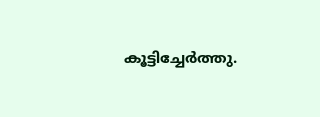കൂട്ടിച്ചേര്‍ത്തു.